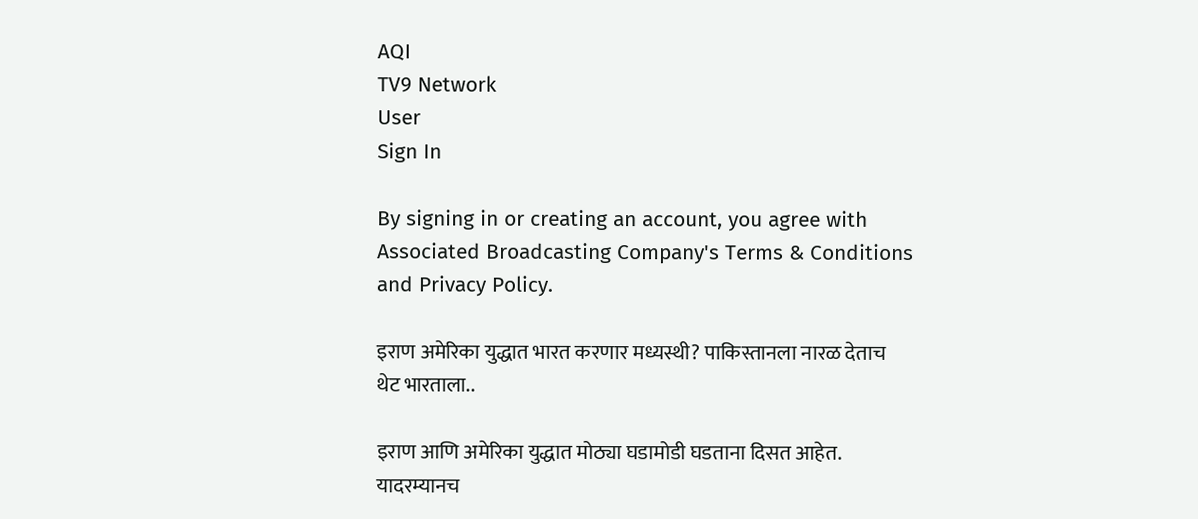AQI
TV9 Network
User
Sign In

By signing in or creating an account, you agree with Associated Broadcasting Company's Terms & Conditions and Privacy Policy.

इराण अमेरिका युद्धात भारत करणार मध्यस्थी? पाकिस्तानला नारळ देताच थेट भारताला..

इराण आणि अमेरिका युद्धात मोठ्या घडामोडी घडताना दिसत आहेत. यादरम्यानच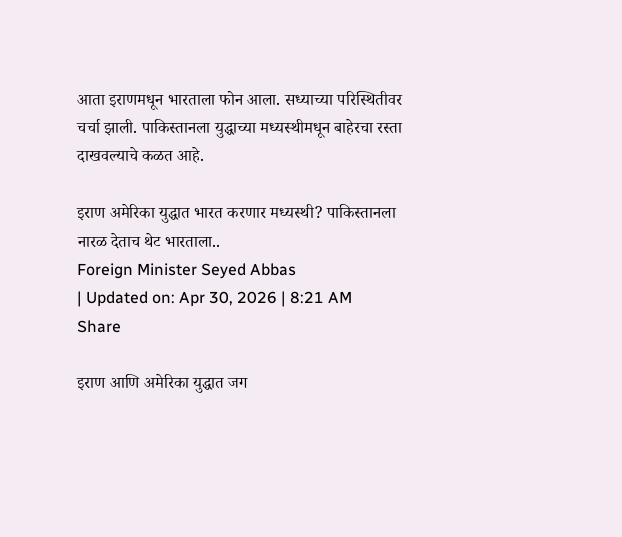आता इराणमधून भारताला फोन आला. सध्याच्या परिस्थितीवर चर्चा झाली. पाकिस्तानला युद्धाच्या मध्यस्थीमधून बाहेरचा रस्ता दाखवल्याचे कळत आहे.

इराण अमेरिका युद्धात भारत करणार मध्यस्थी? पाकिस्तानला नारळ देताच थेट भारताला..
Foreign Minister Seyed Abbas
| Updated on: Apr 30, 2026 | 8:21 AM
Share

इराण आणि अमेरिका युद्धात जग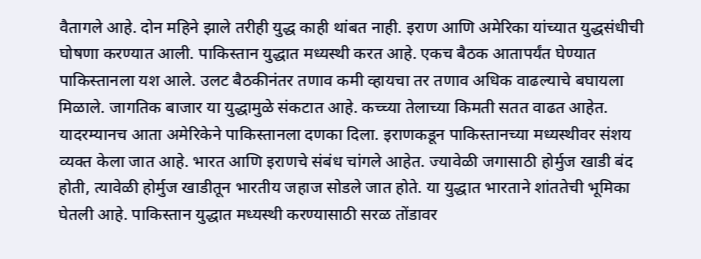वैतागले आहे. दोन महिने झाले तरीही युद्ध काही थांबत नाही. इराण आणि अमेरिका यांच्यात युद्धसंधीची घोषणा करण्यात आली. पाकिस्तान युद्धात मध्यस्थी करत आहे. एकच बैठक आतापर्यंत घेण्यात पाकिस्तानला यश आले. उलट बैठकीनंतर तणाव कमी व्हायचा तर तणाव अधिक वाढल्याचे बघायला मिळाले. जागतिक बाजार या युद्धामुळे संकटात आहे. कच्च्या तेलाच्या किमती सतत वाढत आहेत. यादरम्यानच आता अमेरिकेने पाकिस्तानला दणका दिला. इराणकडून पाकिस्तानच्या मध्यस्थीवर संशय व्यक्त केला जात आहे. भारत आणि इराणचे संबंध चांगले आहेत. ज्यावेळी जगासाठी होर्मुज खाडी बंद होती, त्यावेळी होर्मुज खाडीतून भारतीय जहाज सोडले जात होते. या युद्धात भारताने शांततेची भूमिका घेतली आहे. पाकिस्तान युद्धात मध्यस्थी करण्यासाठी सरळ तोंडावर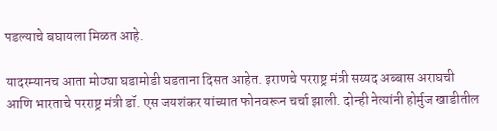पडल्याचे बघायला मिळत आहे.

यादरम्यानच आता मोठ्या घडामोडी घडताना दिसत आहेत. इराणचे परराष्ट्र मंत्री सय्यद अब्बास अराघची आणि भारताचे परराष्ट्र मंत्री डॉ. एस जयशंकर यांच्यात फोनवरून चर्चा झाली. दोन्ही नेत्यांनी होर्मुज खाडीतील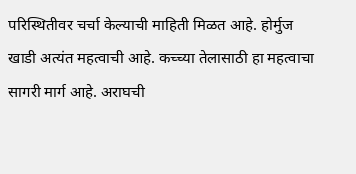परिस्थितीवर चर्चा केल्याची माहिती मिळत आहे. होर्मुज खाडी अत्यंत महत्वाची आहे. कच्च्या तेलासाठी हा महत्वाचा सागरी मार्ग आहे. अराघची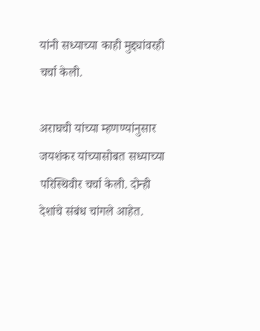यांनी सध्याच्या काही मुद्द्यांवरही चर्चा केली.

अराघची यांच्या म्हणण्यांनुसार जयशंकर यांच्यासोबत सध्याच्या परिस्थिवीर चर्चा केली. दोन्ही देशांचे संबंध चांगले आहेत.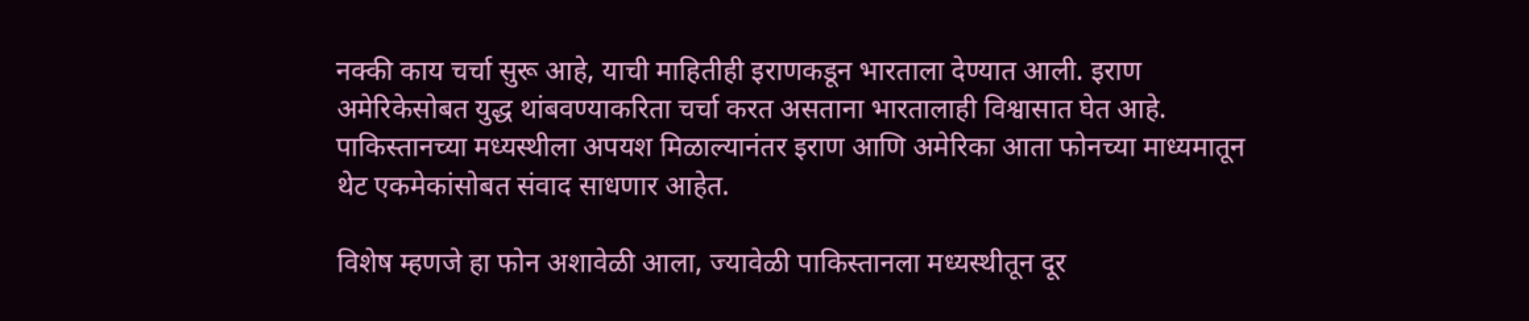नक्की काय चर्चा सुरू आहे, याची माहितीही इराणकडून भारताला देण्यात आली. इराण अमेरिकेसोबत युद्ध थांबवण्याकरिता चर्चा करत असताना भारतालाही विश्वासात घेत आहे. पाकिस्तानच्या मध्यस्थीला अपयश मिळाल्यानंतर इराण आणि अमेरिका आता फोनच्या माध्यमातून थेट एकमेकांसोबत संवाद साधणार आहेत.

विशेष म्हणजे हा फोन अशावेळी आला, ज्यावेळी पाकिस्तानला मध्यस्थीतून दूर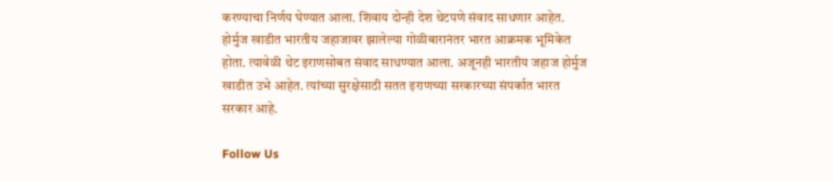करण्याचा निर्णय घेण्यात आला. शिवाय दोन्ही देश थेटपणे संवाद साधणार आहेत. होर्मुज खाडीत भारतीय जहाजावर झालेल्या गोळीबारानंतर भारत आक्रमक भूमिकेत होता. त्यावेळी थेट इराणसोबत संवाद साधण्यात आला. अजूनही भारतीय जहाज होर्मुज खाडीत उभे आहेत. त्यांच्या सुरक्षेसाठी सतत इराणच्या सरकारच्या संपर्कात भारत सरकार आहे.

Follow Us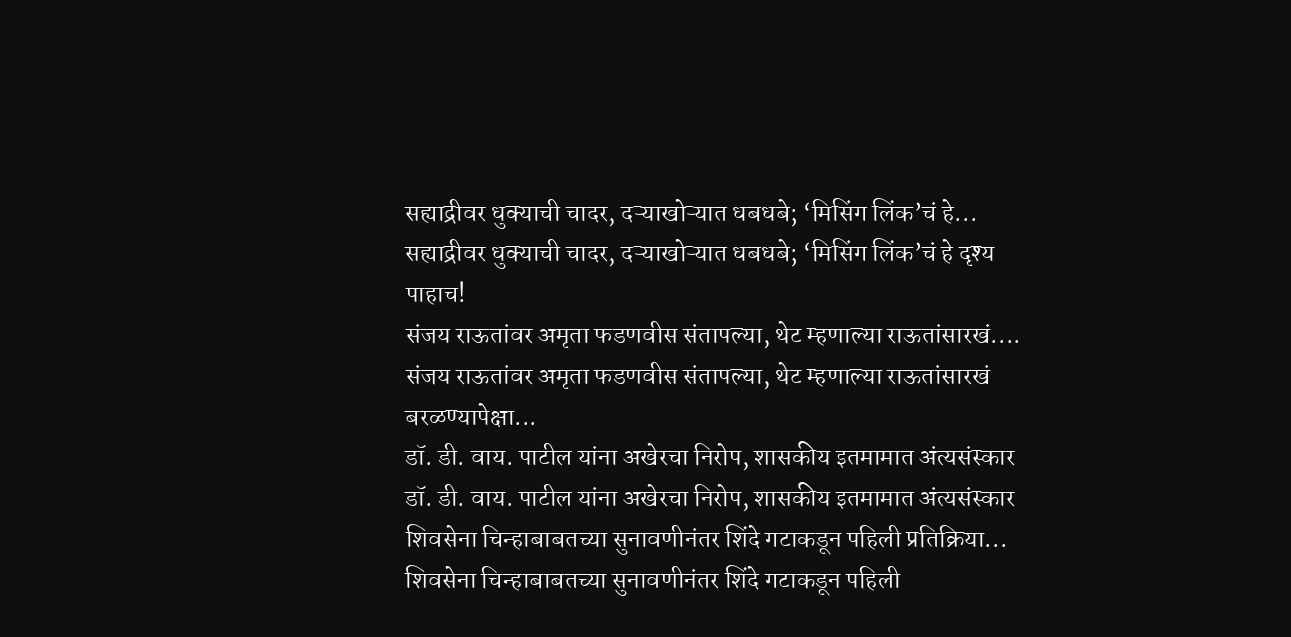सह्याद्रीवर धुक्याची चादर, दऱ्याखोऱ्यात धबधबे; ‘मिसिंग लिंक’चं हे...
सह्याद्रीवर धुक्याची चादर, दऱ्याखोऱ्यात धबधबे; ‘मिसिंग लिंक’चं हे दृश्य पाहाच!
संजय राऊतांवर अमृता फडणवीस संतापल्या, थेट म्हणाल्या राऊतांसारखं....
संजय राऊतांवर अमृता फडणवीस संतापल्या, थेट म्हणाल्या राऊतांसारखं बरळण्यापेक्षा...
डॉ. डी. वाय. पाटील यांना अखेरचा निरोप, शासकीय इतमामात अंत्यसंस्कार
डॉ. डी. वाय. पाटील यांना अखेरचा निरोप, शासकीय इतमामात अंत्यसंस्कार
शिवसेना चिन्हाबाबतच्या सुनावणीनंतर शिंदे गटाकडून पहिली प्रतिक्रिया...
शिवसेना चिन्हाबाबतच्या सुनावणीनंतर शिंदे गटाकडून पहिली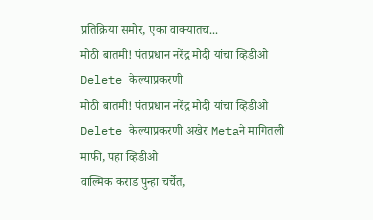प्रतिक्रिया समोर, एका वाक्यातच...
मोठी बातमी! पंतप्रधान नरेंद्र मोदी यांचा व्हिडीओ Delete केल्याप्रकरणी
मोठी बातमी! पंतप्रधान नरेंद्र मोदी यांचा व्हिडीओ Delete केल्याप्रकरणी अखेर Metaने मागितली माफी, पहा व्हिडीओ
वाल्मिक कराड पुन्हा चर्चेत,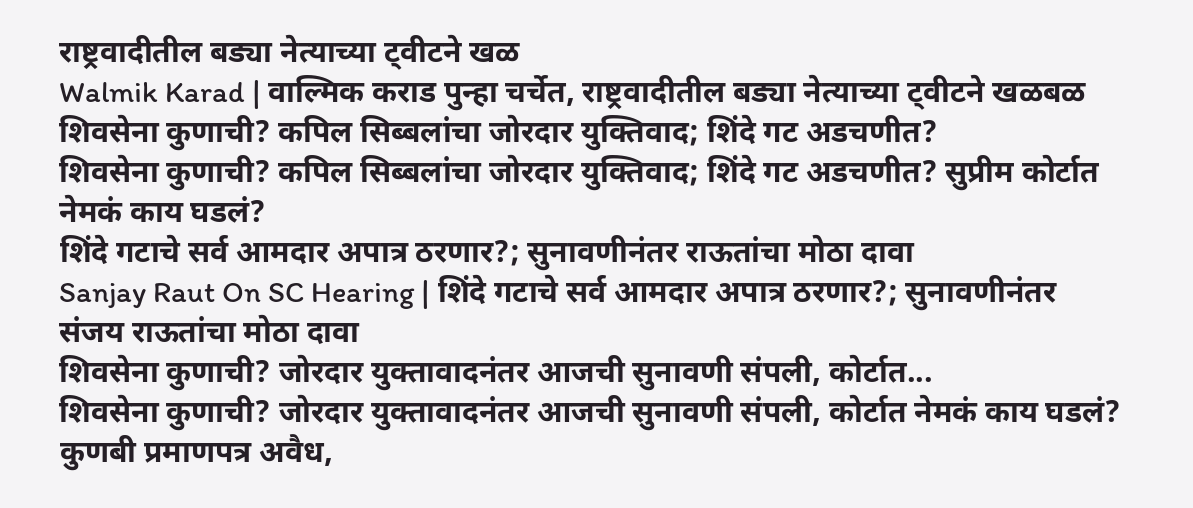राष्ट्रवादीतील बड्या नेत्याच्या ट्वीटने खळ
Walmik Karad | वाल्मिक कराड पुन्हा चर्चेत, राष्ट्रवादीतील बड्या नेत्याच्या ट्वीटने खळबळ
शिवसेना कुणाची? कपिल सिब्बलांचा जोरदार युक्तिवाद; शिंदे गट अडचणीत?
शिवसेना कुणाची? कपिल सिब्बलांचा जोरदार युक्तिवाद; शिंदे गट अडचणीत? सुप्रीम कोर्टात नेमकं काय घडलं?
शिंदे गटाचे सर्व आमदार अपात्र ठरणार?; सुनावणीनंतर राऊतांचा मोठा दावा
Sanjay Raut On SC Hearing | शिंदे गटाचे सर्व आमदार अपात्र ठरणार?; सुनावणीनंतर संजय राऊतांचा मोठा दावा
शिवसेना कुणाची? जोरदार युक्तावादनंतर आजची सुनावणी संपली, कोर्टात...
शिवसेना कुणाची? जोरदार युक्तावादनंतर आजची सुनावणी संपली, कोर्टात नेमकं काय घडलं?
कुणबी प्रमाणपत्र अवैध,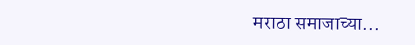मराठा समाजाच्या...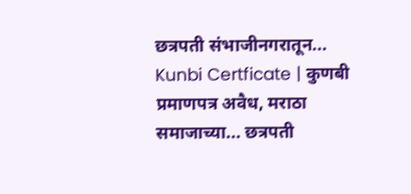छत्रपती संभाजीनगरातून...
Kunbi Certficate | कुणबी प्रमाणपत्र अवैध, मराठा समाजाच्या... छत्रपती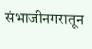संभाजीनगरातून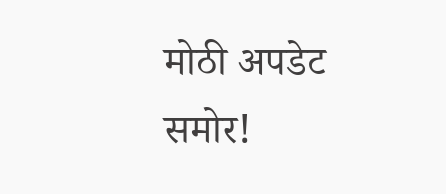मोठी अपडेट समोर!